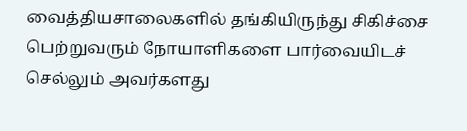வைத்தியசாலைகளில் தங்கியிருந்து சிகிச்சை பெற்றுவரும் நோயாளிகளை பார்வையிடச் செல்லும் அவர்களது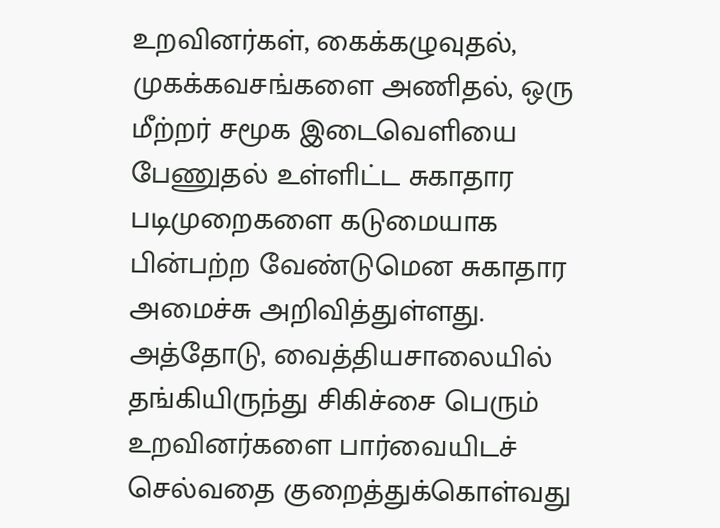உறவினர்கள், கைக்கழுவுதல், முகக்கவசங்களை அணிதல், ஒரு மீற்றர் சமூக இடைவெளியை பேணுதல் உள்ளிட்ட சுகாதார படிமுறைகளை கடுமையாக பின்பற்ற வேண்டுமென சுகாதார அமைச்சு அறிவித்துள்ளது.
அத்தோடு, வைத்தியசாலையில் தங்கியிருந்து சிகிச்சை பெரும் உறவினர்களை பார்வையிடச் செல்வதை குறைத்துக்கொள்வது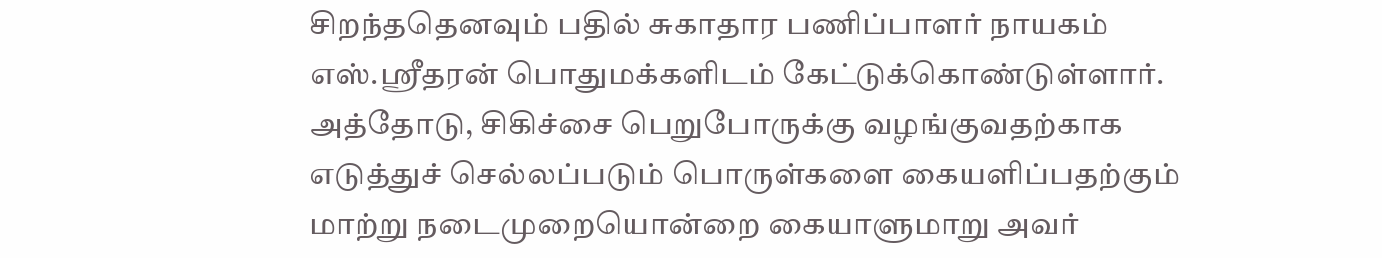சிறந்ததெனவும் பதில் சுகாதார பணிப்பாளர் நாயகம் எஸ்.ஸ்ரீதரன் பொதுமக்களிடம் கேட்டுக்கொண்டுள்ளார்.
அத்தோடு, சிகிச்சை பெறுபோருக்கு வழங்குவதற்காக எடுத்துச் செல்லப்படும் பொருள்களை கையளிப்பதற்கும் மாற்று நடைமுறையொன்றை கையாளுமாறு அவர்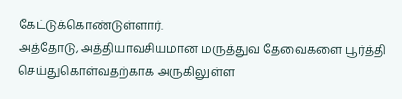கேட்டுக்கொண்டுள்ளார்.
அத்தோடு, அத்தியாவசியமான மருத்துவ தேவைகளை பூர்த்தி செய்துகொள்வதற்காக அருகிலுள்ள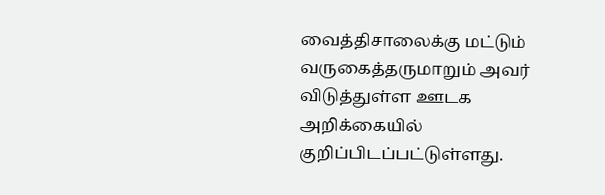வைத்திசாலைக்கு மட்டும் வருகைத்தருமாறும் அவர் விடுத்துள்ள ஊடக அறிக்கையில் குறிப்பிடப்பட்டுள்ளது.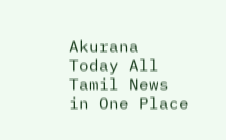Akurana Today All Tamil News in One Place